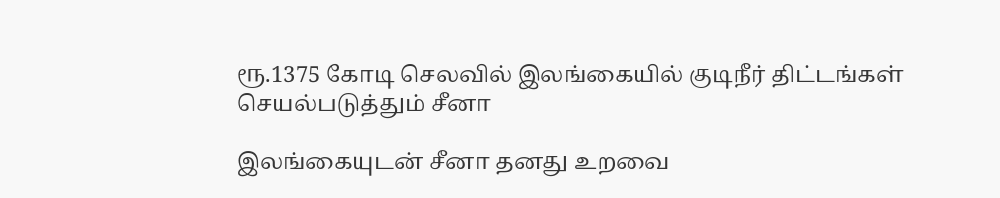ரூ.1375 கோடி செலவில் இலங்கையில் குடிநீர் திட்டங்கள் செயல்படுத்தும் சீனா

இலங்கையுடன் சீனா தனது உறவை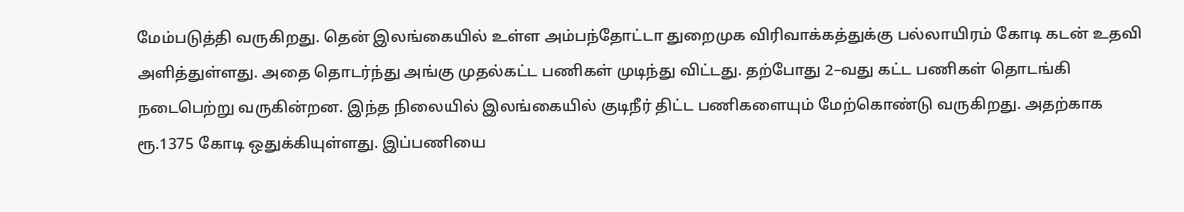மேம்படுத்தி வருகிறது. தென் இலங்கையில் உள்ள அம்பந்தோட்டா துறைமுக விரிவாக்கத்துக்கு பல்லாயிரம் கோடி கடன் உதவி அளித்துள்ளது. அதை தொடர்ந்து அங்கு முதல்கட்ட பணிகள் முடிந்து விட்டது. தற்போது 2–வது கட்ட பணிகள் தொடங்கி நடைபெற்று வருகின்றன. இந்த நிலையில் இலங்கையில் குடிநீர் திட்ட பணிகளையும் மேற்கொண்டு வருகிறது. அதற்காக ரூ.1375 கோடி ஒதுக்கியுள்ளது. இப்பணியை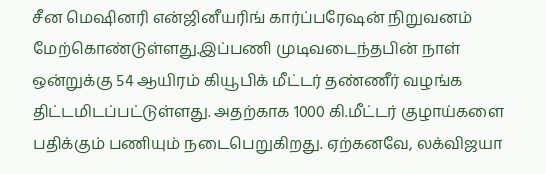சீன மெஷினரி என்ஜினீயரிங் கார்ப்பரேஷன் நிறுவனம் மேற்கொண்டுள்ளது.இப்பணி முடிவடைந்தபின் நாள் ஒன்றுக்கு 54 ஆயிரம் கியூபிக் மீட்டர் தண்ணீர் வழங்க திட்டமிடப்பட்டுள்ளது. அதற்காக 1000 கி.மீட்டர் குழாய்களை பதிக்கும் பணியும் நடைபெறுகிறது. ஏற்கனவே, லக்விஜயா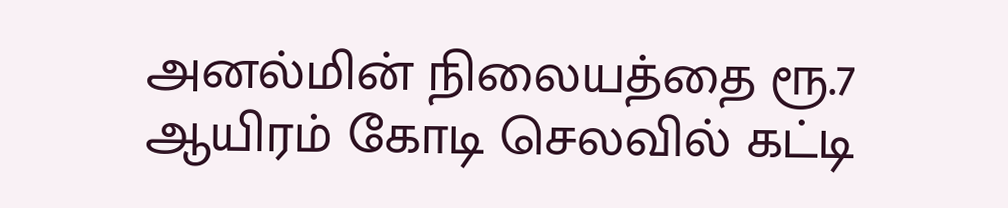அனல்மின் நிலையத்தை ரூ.7 ஆயிரம் கோடி செலவில் கட்டி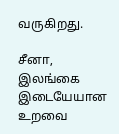வருகிறது.

சீனா, இலங்கை இடையேயான உறவை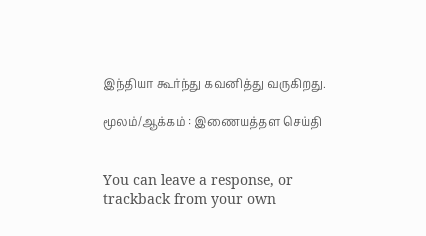இந்தியா கூர்ந்து கவனித்து வருகிறது.

மூலம்/ஆக்கம் : இணையத்தள செய்தி


You can leave a response, or trackback from your own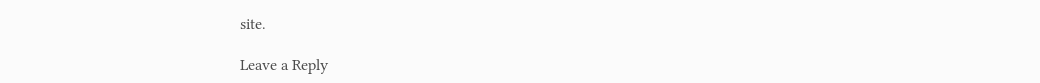site.

Leave a Reply